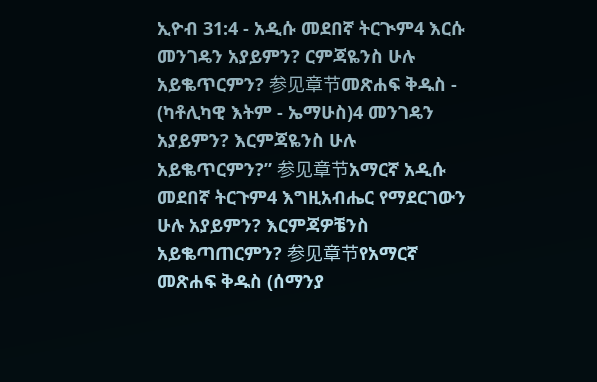ኢዮብ 31:4 - አዲሱ መደበኛ ትርጒም4 እርሱ መንገዴን አያይምን? ርምጃዬንስ ሁሉ አይቈጥርምን? 参见章节መጽሐፍ ቅዱስ - (ካቶሊካዊ እትም - ኤማሁስ)4 መንገዴን አያይምን? እርምጃዬንስ ሁሉ አይቈጥርምን?” 参见章节አማርኛ አዲሱ መደበኛ ትርጉም4 እግዚአብሔር የማደርገውን ሁሉ አያይምን? እርምጃዎቼንስ አይቈጣጠርምን? 参见章节የአማርኛ መጽሐፍ ቅዱስ (ሰማንያ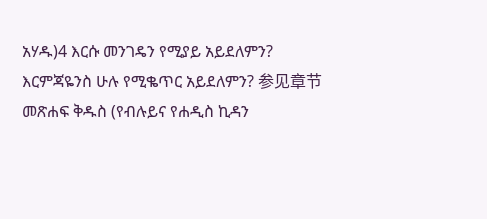አሃዱ)4 እርሱ መንገዴን የሚያይ አይደለምን? እርምጃዬንስ ሁሉ የሚቈጥር አይደለምን? 参见章节መጽሐፍ ቅዱስ (የብሉይና የሐዲስ ኪዳን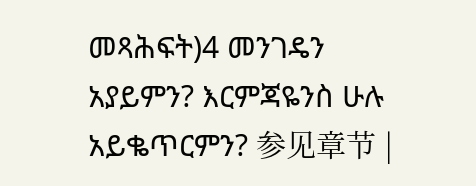መጻሕፍት)4 መንገዴን አያይምን? እርምጃዬንስ ሁሉ አይቈጥርምን? 参见章节 |